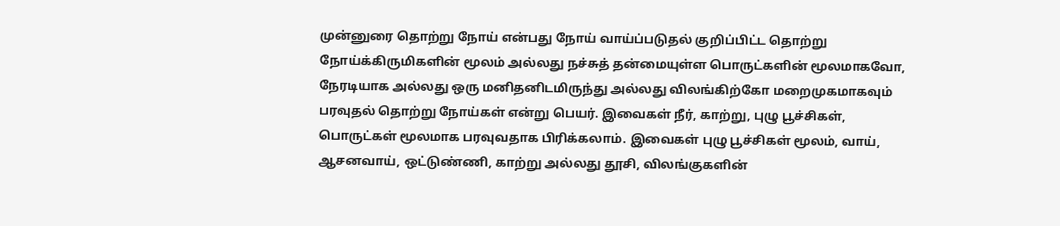முன்னுரை தொற்று நோய் என்பது நோய் வாய்ப்படுதல் குறிப்பிட்ட தொற்று நோய்க்கிருமிகளின் மூலம் அல்லது நச்சுத் தன்மையுள்ள பொருட்களின் மூலமாகவோ, நேரடியாக அல்லது ஒரு மனிதனிடமிருந்து அல்லது விலங்கிற்கோ மறைமுகமாகவும் பரவுதல் தொற்று நோய்கள் என்று பெயர். இவைகள் நீர், காற்று, புழு பூச்சிகள், பொருட்கள் மூலமாக பரவுவதாக பிரிக்கலாம். இவைகள் புழு பூச்சிகள் மூலம், வாய், ஆசனவாய், ஒட்டுண்ணி, காற்று அல்லது தூசி, விலங்குகளின்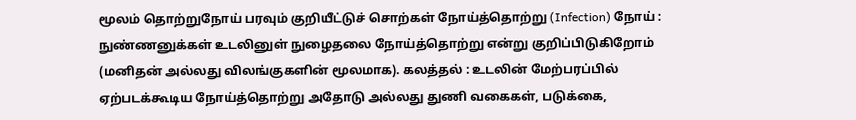மூலம் தொற்றுநோய் பரவும் குறியீட்டுச் சொற்கள் நோய்த்தொற்று (Infection) நோய் : நுண்ணனுக்கள் உடலினுள் நுழைதலை நோய்த்தொற்று என்று குறிப்பிடுகிறோம் (மனிதன் அல்லது விலங்குகளின் மூலமாக). கலத்தல் : உடலின் மேற்பரப்பில் ஏற்படக்கூடிய நோய்த்தொற்று அதோடு அல்லது துணி வகைகள், படுக்கை,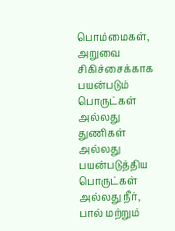பொம்மைகள், அறுவை சிகிச்சைக்காக பயன்படும் பொருட்கள் அல்லது துணிகள் அல்லது பயன்படுத்திய பொருட்கள் அல்லது நீர், பால் மற்றும்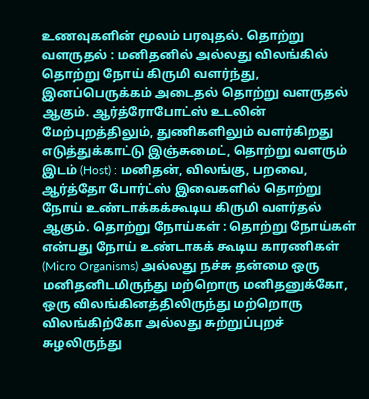உணவுகளின் மூலம் பரவுதல். தொற்று வளருதல் : மனிதனில் அல்லது விலங்கில் தொற்று நோய் கிருமி வளர்ந்து, இனப்பெருக்கம் அடைதல் தொற்று வளருதல் ஆகும். ஆர்த்ரோபோட்ஸ் உடலின் மேற்புறத்திலும், துணிகளிலும் வளர்கிறது எடுத்துக்காட்டு இஞ்சுமைட், தொற்று வளரும் இடம் (Host) : மனிதன், விலங்கு, பறவை, ஆர்த்தோ போர்ட்ஸ் இவைகளில் தொற்று நோய் உண்டாக்கக்கூடிய கிருமி வளர்தல் ஆகும். தொற்று நோய்கள் : தொற்று நோய்கள் என்பது நோய் உண்டாகக் கூடிய காரணிகள் (Micro Organisms) அல்லது நச்சு தன்மை ஒரு மனிதனிடமிருந்து மற்றொரு மனிதனுக்கோ, ஒரு விலங்கினத்திலிருந்து மற்றொரு விலங்கிற்கோ அல்லது சுற்றுப்புறச் சுழலிருந்து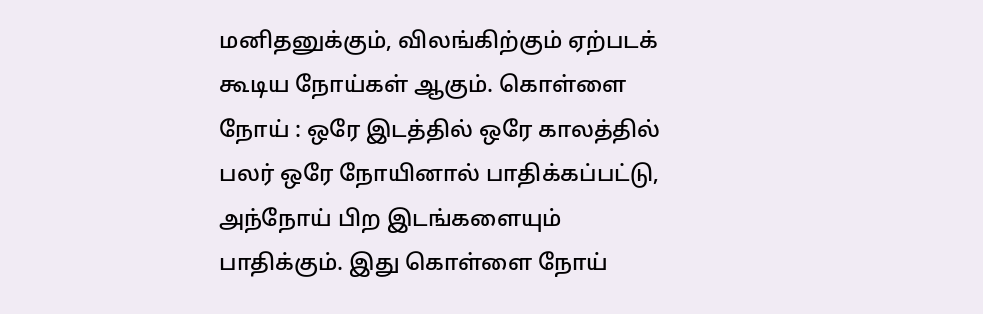மனிதனுக்கும், விலங்கிற்கும் ஏற்படக் கூடிய நோய்கள் ஆகும். கொள்ளை நோய் : ஒரே இடத்தில் ஒரே காலத்தில் பலர் ஒரே நோயினால் பாதிக்கப்பட்டு, அந்நோய் பிற இடங்களையும் பாதிக்கும். இது கொள்ளை நோய்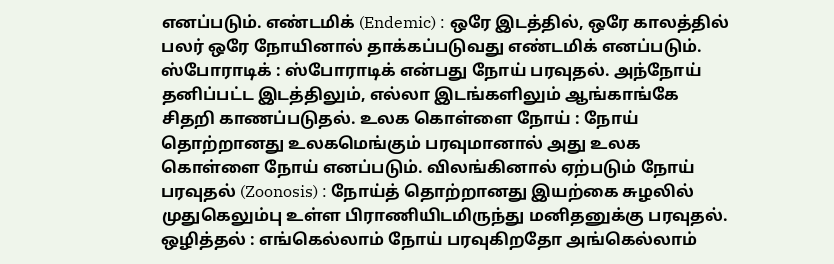எனப்படும். எண்டமிக் (Endemic) : ஒரே இடத்தில், ஒரே காலத்தில் பலர் ஒரே நோயினால் தாக்கப்படுவது எண்டமிக் எனப்படும். ஸ்போராடிக் : ஸ்போராடிக் என்பது நோய் பரவுதல். அந்நோய் தனிப்பட்ட இடத்திலும், எல்லா இடங்களிலும் ஆங்காங்கே சிதறி காணப்படுதல். உலக கொள்ளை நோய் : நோய் தொற்றானது உலகமெங்கும் பரவுமானால் அது உலக கொள்ளை நோய் எனப்படும். விலங்கினால் ஏற்படும் நோய் பரவுதல் (Zoonosis) : நோய்த் தொற்றானது இயற்கை சுழலில் முதுகெலும்பு உள்ள பிராணியிடமிருந்து மனிதனுக்கு பரவுதல். ஒழித்தல் : எங்கெல்லாம் நோய் பரவுகிறதோ அங்கெல்லாம்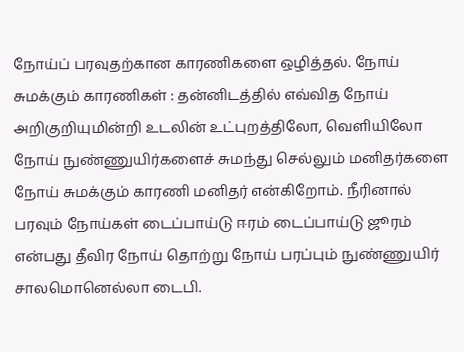நோய்ப் பரவுதற்கான காரணிகளை ஒழித்தல். நோய் சுமக்கும் காரணிகள் : தன்னிடத்தில் எவ்வித நோய் அறிகுறியுமின்றி உடலின் உட்புறத்திலோ, வெளியிலோ நோய் நுண்ணுயிர்களைச் சுமந்து செல்லும் மனிதர்களை நோய் சுமக்கும் காரணி மனிதர் என்கிறோம். நீரினால் பரவும் நோய்கள் டைப்பாய்டு ஈரம் டைப்பாய்டு ஜூரம் என்பது தீவிர நோய் தொற்று நோய் பரப்பும் நுண்ணுயிர் சாலமொனெல்லா டைபி.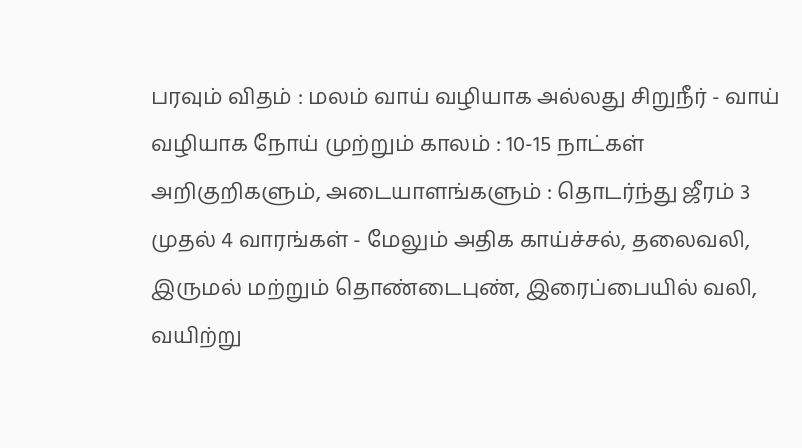பரவும் விதம் : மலம் வாய் வழியாக அல்லது சிறுநீர் - வாய் வழியாக நோய் முற்றும் காலம் : 10-15 நாட்கள் அறிகுறிகளும், அடையாளங்களும் : தொடர்ந்து ஜீரம் 3 முதல் 4 வாரங்கள் - மேலும் அதிக காய்ச்சல், தலைவலி, இருமல் மற்றும் தொண்டைபுண், இரைப்பையில் வலி, வயிற்று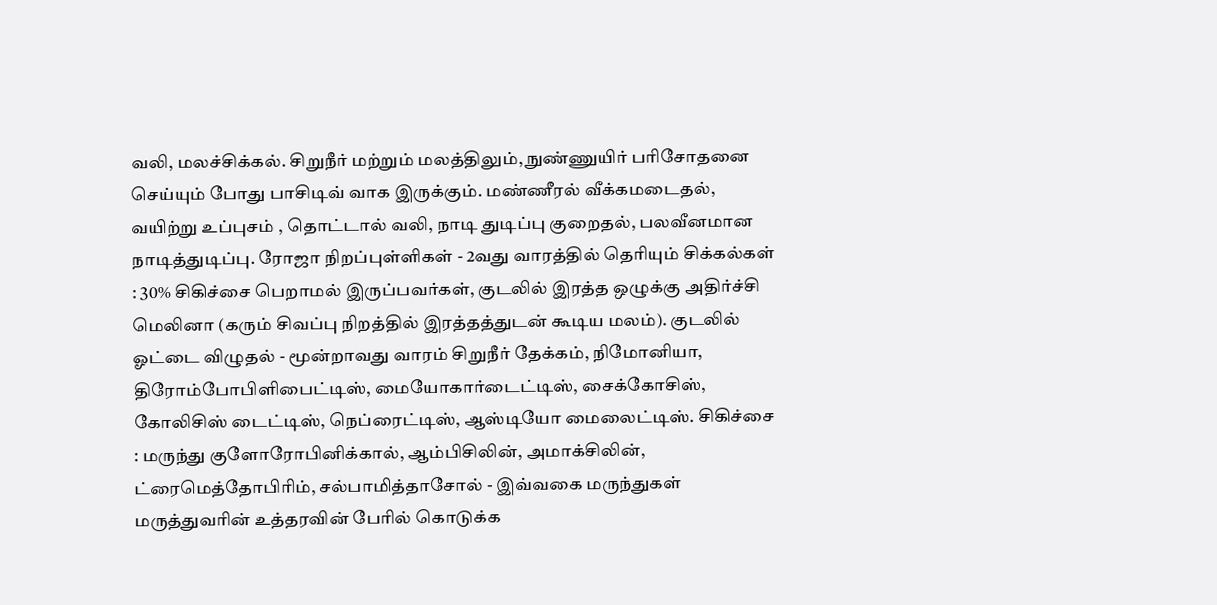வலி, மலச்சிக்கல். சிறுநீர் மற்றும் மலத்திலும், நுண்ணுயிர் பரிசோதனை செய்யும் போது பாசிடிவ் வாக இருக்கும். மண்ணீரல் வீக்கமடைதல், வயிற்று உப்புசம் , தொட்டால் வலி, நாடி துடிப்பு குறைதல், பலவீனமான நாடித்துடிப்பு. ரோஜா நிறப்புள்ளிகள் - 2வது வாரத்தில் தெரியும் சிக்கல்கள் : 30% சிகிச்சை பெறாமல் இருப்பவர்கள், குடலில் இரத்த ஒழுக்கு அதிர்ச்சி மெலினா (கரும் சிவப்பு நிறத்தில் இரத்தத்துடன் கூடிய மலம்). குடலில் ஓட்டை விழுதல் - மூன்றாவது வாரம் சிறுநீர் தேக்கம், நிமோனியா, திரோம்போபிளிபைட்டிஸ், மையோகார்டைட்டிஸ், சைக்கோசிஸ், கோலிசிஸ் டைட்டிஸ், நெப்ரைட்டிஸ், ஆஸ்டியோ மைலைட்டிஸ். சிகிச்சை : மருந்து குளோரோபினிக்கால், ஆம்பிசிலின், அமாக்சிலின், ட்ரைமெத்தோபிரிம், சல்பாமித்தாசோல் - இவ்வகை மருந்துகள் மருத்துவரின் உத்தரவின் பேரில் கொடுக்க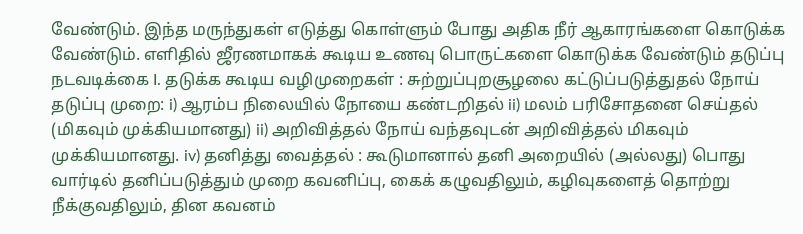வேண்டும். இந்த மருந்துகள் எடுத்து கொள்ளும் போது அதிக நீர் ஆகாரங்களை கொடுக்க வேண்டும். எளிதில் ஜீரணமாகக் கூடிய உணவு பொருட்களை கொடுக்க வேண்டும் தடுப்பு நடவடிக்கை I. தடுக்க கூடிய வழிமுறைகள் : சுற்றுப்புறசூழலை கட்டுப்படுத்துதல் நோய் தடுப்பு முறை: i) ஆரம்ப நிலையில் நோயை கண்டறிதல் ii) மலம் பரிசோதனை செய்தல் (மிகவும் முக்கியமானது) ii) அறிவித்தல் நோய் வந்தவுடன் அறிவித்தல் மிகவும் முக்கியமானது. iv) தனித்து வைத்தல் : கூடுமானால் தனி அறையில் (அல்லது) பொது வார்டில் தனிப்படுத்தும் முறை கவனிப்பு, கைக் கழுவதிலும், கழிவுகளைத் தொற்று நீக்குவதிலும், தின கவனம்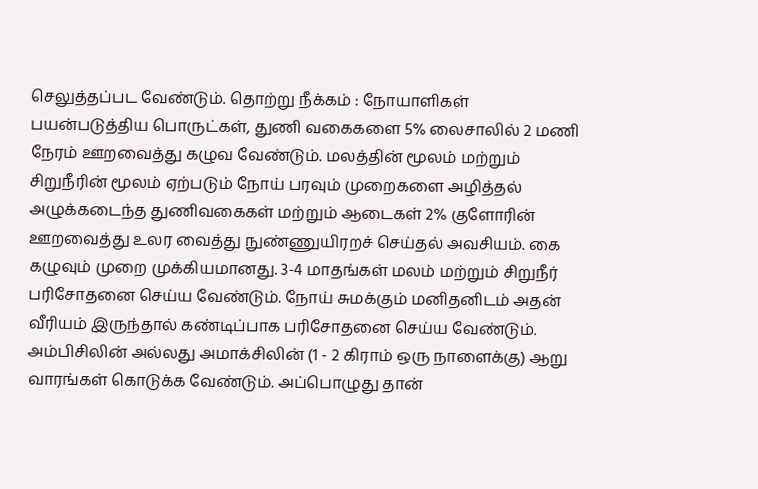செலுத்தப்பட வேண்டும். தொற்று நீக்கம் : நோயாளிகள் பயன்படுத்திய பொருட்கள், துணி வகைகளை 5% லைசாலில் 2 மணி நேரம் ஊறவைத்து கழுவ வேண்டும். மலத்தின் மூலம் மற்றும் சிறுநீரின் மூலம் ஏற்படும் நோய் பரவும் முறைகளை அழித்தல் அழுக்கடைந்த துணிவகைகள் மற்றும் ஆடைகள் 2% குளோரின் ஊறவைத்து உலர வைத்து நுண்ணுயிரறச் செய்தல் அவசியம். கை கழுவும் முறை முக்கியமானது. 3-4 மாதங்கள் மலம் மற்றும் சிறுநீர் பரிசோதனை செய்ய வேண்டும். நோய் சுமக்கும் மனிதனிடம் அதன் வீரியம் இருந்தால் கண்டிப்பாக பரிசோதனை செய்ய வேண்டும். அம்பிசிலின் அல்லது அமாக்சிலின் (1 - 2 கிராம் ஒரு நாளைக்கு) ஆறு வாரங்கள் கொடுக்க வேண்டும். அப்பொழுது தான்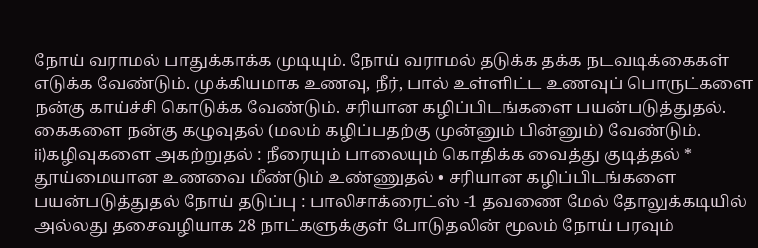நோய் வராமல் பாதுக்காக்க முடியும். நோய் வராமல் தடுக்க தக்க நடவடிக்கைகள் எடுக்க வேண்டும். முக்கியமாக உணவு, நீர், பால் உள்ளிட்ட உணவுப் பொருட்களை நன்கு காய்ச்சி கொடுக்க வேண்டும். சரியான கழிப்பிடங்களை பயன்படுத்துதல். கைகளை நன்கு கழுவுதல் (மலம் கழிப்பதற்கு முன்னும் பின்னும்) வேண்டும். ii)கழிவுகளை அகற்றுதல் : நீரையும் பாலையும் கொதிக்க வைத்து குடித்தல் * தூய்மையான உணவை மீண்டும் உண்ணுதல் • சரியான கழிப்பிடங்களை பயன்படுத்துதல் நோய் தடுப்பு : பாலிசாக்ரைட்ஸ் -1 தவணை மேல் தோலுக்கடியில் அல்லது தசைவழியாக 28 நாட்களுக்குள் போடுதலின் மூலம் நோய் பரவும்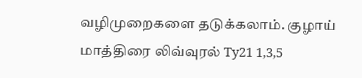வழிமுறைகளை தடுக்கலாம். குழாய் மாத்திரை லிவ்வுரல் Ty21 1,3,5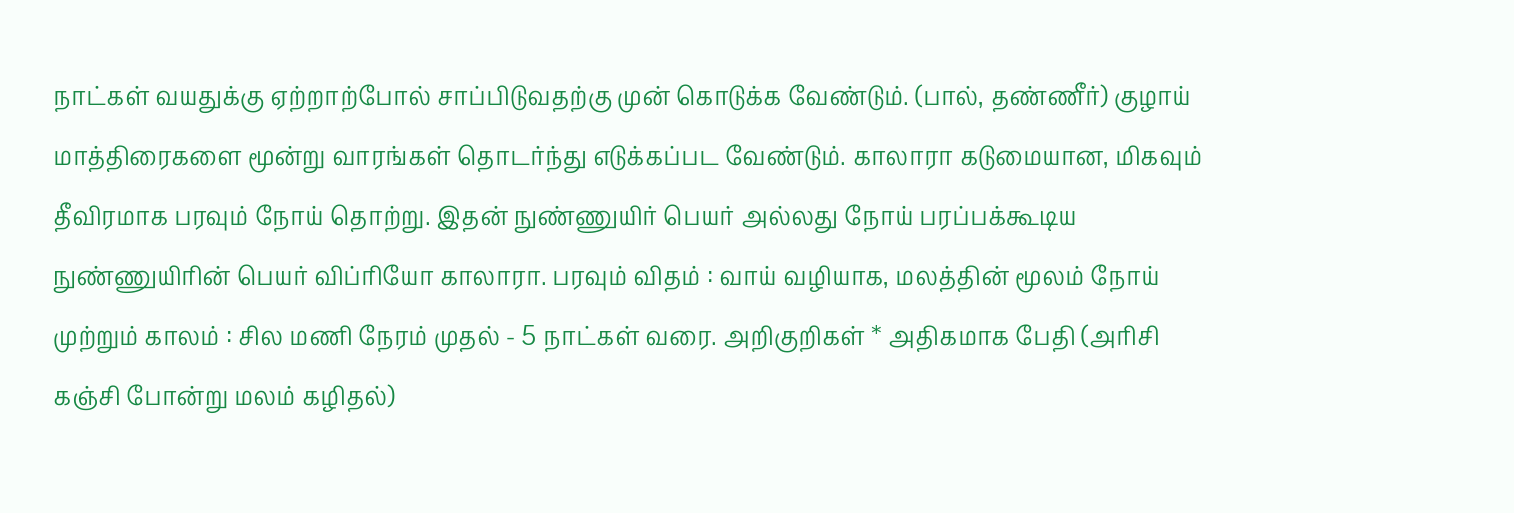நாட்கள் வயதுக்கு ஏற்றாற்போல் சாப்பிடுவதற்கு முன் கொடுக்க வேண்டும். (பால், தண்ணீர்) குழாய் மாத்திரைகளை மூன்று வாரங்கள் தொடர்ந்து எடுக்கப்பட வேண்டும். காலாரா கடுமையான, மிகவும் தீவிரமாக பரவும் நோய் தொற்று. இதன் நுண்ணுயிர் பெயர் அல்லது நோய் பரப்பக்கூடிய நுண்ணுயிரின் பெயர் விப்ரியோ காலாரா. பரவும் விதம் : வாய் வழியாக, மலத்தின் மூலம் நோய் முற்றும் காலம் : சில மணி நேரம் முதல் - 5 நாட்கள் வரை. அறிகுறிகள் * அதிகமாக பேதி (அரிசி கஞ்சி போன்று மலம் கழிதல்)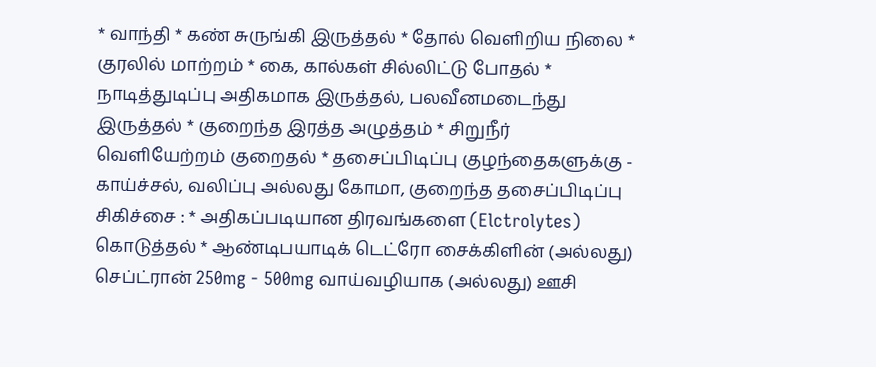* வாந்தி * கண் சுருங்கி இருத்தல் * தோல் வெளிறிய நிலை * குரலில் மாற்றம் * கை, கால்கள் சில்லிட்டு போதல் * நாடித்துடிப்பு அதிகமாக இருத்தல், பலவீனமடைந்து இருத்தல் * குறைந்த இரத்த அழுத்தம் * சிறுநீர் வெளியேற்றம் குறைதல் * தசைப்பிடிப்பு குழந்தைகளுக்கு - காய்ச்சல், வலிப்பு அல்லது கோமா, குறைந்த தசைப்பிடிப்பு சிகிச்சை : * அதிகப்படியான திரவங்களை (Elctrolytes) கொடுத்தல் * ஆண்டிபயாடிக் டெட்ரோ சைக்கிளின் (அல்லது) செப்ட்ரான் 250mg - 500mg வாய்வழியாக (அல்லது) ஊசி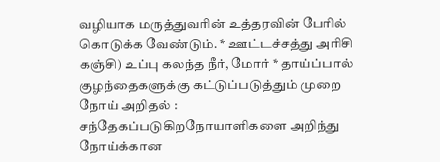வழியாக மருத்துவரின் உத்தரவின் பேரில் கொடுக்க வேண்டும். * ஊட்டச்சத்து அரிசி கஞ்சி) உப்பு கலந்த நீர், மோர் * தாய்ப்பால் குழந்தைகளுக்கு கட்டுப்படுத்தும் முறை நோய் அறிதல் : சந்தேகப்படுகிறநோயாளிகளை அறிந்து நோய்க்கான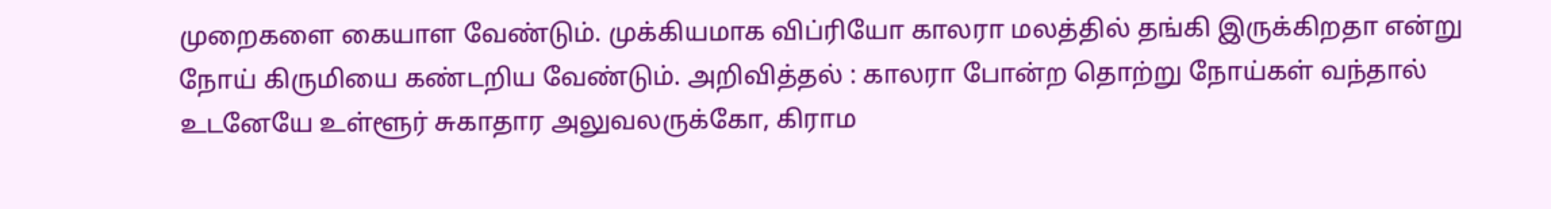முறைகளை கையாள வேண்டும். முக்கியமாக விப்ரியோ காலரா மலத்தில் தங்கி இருக்கிறதா என்று நோய் கிருமியை கண்டறிய வேண்டும். அறிவித்தல் : காலரா போன்ற தொற்று நோய்கள் வந்தால் உடனேயே உள்ளூர் சுகாதார அலுவலருக்கோ, கிராம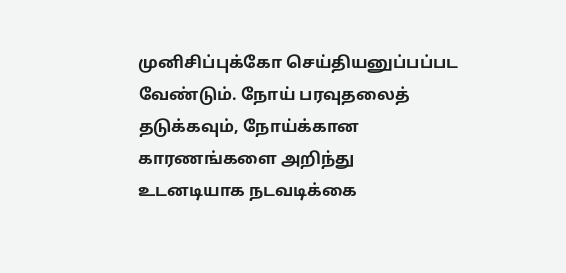முனிசிப்புக்கோ செய்தியனுப்பப்பட வேண்டும். நோய் பரவுதலைத் தடுக்கவும், நோய்க்கான காரணங்களை அறிந்து உடனடியாக நடவடிக்கை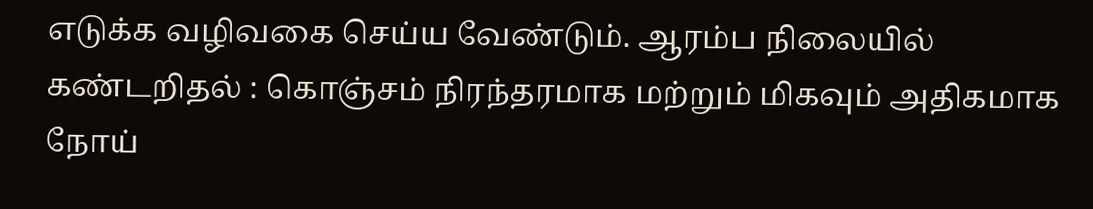எடுக்க வழிவகை செய்ய வேண்டும். ஆரம்ப நிலையில் கண்டறிதல் : கொஞ்சம் நிரந்தரமாக மற்றும் மிகவும் அதிகமாக நோய்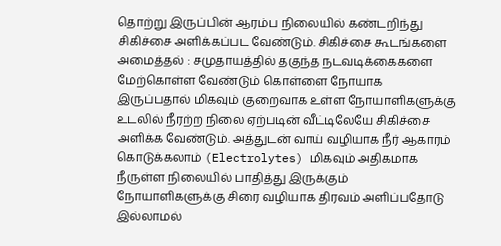தொற்று இருப்பின் ஆரம்ப நிலையில் கண்டறிந்து சிகிச்சை அளிக்கப்பட வேண்டும். சிகிச்சை கூடங்களை அமைத்தல் : சமுதாயத்தில் தகுந்த நடவடிக்கைகளை மேற்கொள்ள வேண்டும் கொள்ளை நோயாக இருப்பதால் மிகவும் குறைவாக உள்ள நோயாளிகளுக்கு உடலில் நீரற்ற நிலை ஏற்படின் வீட்டிலேயே சிகிச்சை அளிக்க வேண்டும். அத்துடன் வாய் வழியாக நீர் ஆகாரம் கொடுக்கலாம் (Electrolytes) மிகவும் அதிகமாக நீருள்ள நிலையில் பாதித்து இருக்கும் நோயாளிகளுக்கு சிரை வழியாக திரவம் அளிப்பதோடு இல்லாமல்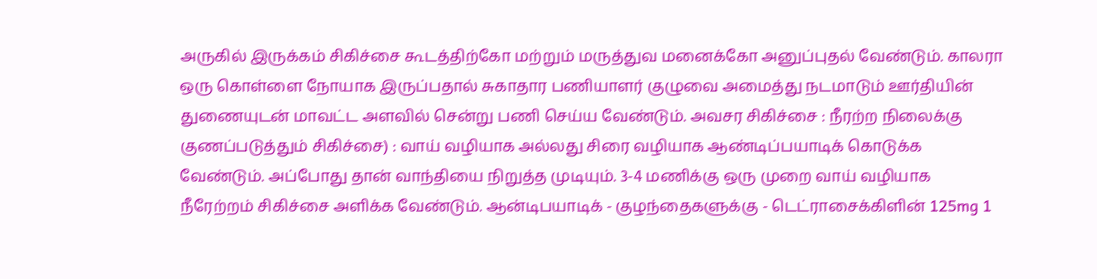அருகில் இருக்கம் சிகிச்சை கூடத்திற்கோ மற்றும் மருத்துவ மனைக்கோ அனுப்புதல் வேண்டும். காலரா ஒரு கொள்ளை நோயாக இருப்பதால் சுகாதார பணியாளர் குழுவை அமைத்து நடமாடும் ஊர்தியின் துணையுடன் மாவட்ட அளவில் சென்று பணி செய்ய வேண்டும். அவசர சிகிச்சை : நீரற்ற நிலைக்கு குணப்படுத்தும் சிகிச்சை) : வாய் வழியாக அல்லது சிரை வழியாக ஆண்டிப்பயாடிக் கொடுக்க வேண்டும். அப்போது தான் வாந்தியை நிறுத்த முடியும். 3-4 மணிக்கு ஒரு முறை வாய் வழியாக நீரேற்றம் சிகிச்சை அளிக்க வேண்டும். ஆன்டிபயாடிக் - குழந்தைகளுக்கு - டெட்ராசைக்கிளின் 125mg 1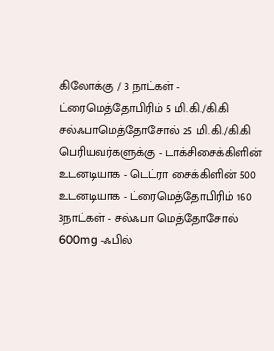கிலோக்கு / 3 நாட்கள் - ட்ரைமெத்தோபிரிம் 5 மி.கி./கி.கி சல்ஃபாமெத்தோசோல் 25 மி.கி./கி.கி பெரியவர்களுக்கு - டாக்சிசைக்கிளின் உடனடியாக - டெட்ரா சைக்கிளின் 500 உடனடியாக - ட்ரைமெத்தோபிரிம் 160 3நாட்கள் - சல்ஃபா மெத்தோசோல் 600mg -ஃபில்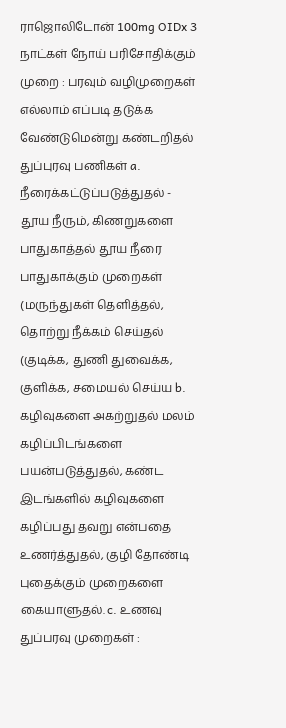ராஜொலிடோன் 100mg OIDx 3 நாட்கள் நோய் பரிசோதிக்கும் முறை : பரவும் வழிமுறைகள் எல்லாம் எப்படி தடுக்க வேண்டுமென்று கண்டறிதல் துப்புரவு பணிகள் a. நீரைக்கட்டுப்படுத்துதல் - தூய நீரும், கிணறுகளை பாதுகாத்தல் தூய நீரை பாதுகாக்கும் முறைகள் (மருந்துகள் தெளித்தல், தொற்று நீக்கம் செய்தல் (குடிக்க, துணி துவைக்க, குளிக்க, சமையல் செய்ய b. கழிவுகளை அகற்றுதல் மலம் கழிப்பிடங்களை பயன்படுத்துதல், கண்ட இடங்களில் கழிவுகளை கழிப்பது தவறு என்பதை உணர்த்துதல், குழி தோண்டி புதைக்கும் முறைகளை கையாளுதல். c. உணவு துப்பரவு முறைகள் :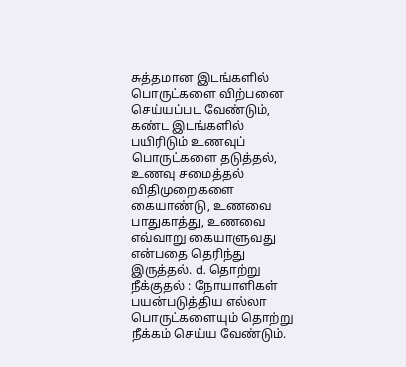சுத்தமான இடங்களில் பொருட்களை விற்பனை செய்யப்பட வேண்டும், கண்ட இடங்களில் பயிரிடும் உணவுப் பொருட்களை தடுத்தல், உணவு சமைத்தல் விதிமுறைகளை கையாண்டு, உணவை பாதுகாத்து, உணவை எவ்வாறு கையாளுவது என்பதை தெரிந்து இருத்தல். d. தொற்று நீக்குதல் : நோயாளிகள் பயன்படுத்திய எல்லா பொருட்களையும் தொற்று நீக்கம் செய்ய வேண்டும்.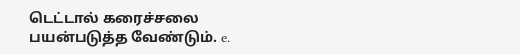டெட்டால் கரைச்சலை பயன்படுத்த வேண்டும். e.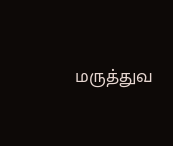மருத்துவ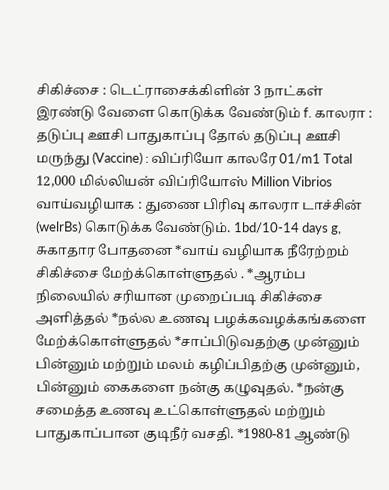சிகிச்சை : டெட்ராசைக்கிளின் 3 நாட்கள் இரண்டு வேளை கொடுக்க வேண்டும் f. காலரா : தடுப்பு ஊசி பாதுகாப்பு தோல் தடுப்பு ஊசி மருந்து (Vaccine) : விப்ரியோ காலரே 01/m1 Total 12,000 மில்லியன் விப்ரியோஸ் Million Vibrios வாய்வழியாக : துணை பிரிவு காலரா டாச்சின் (welrBs) கொடுக்க வேண்டும். 1bd/10-14 days g, சுகாதார போதனை *வாய் வழியாக நீரேற்றம் சிகிச்சை மேற்க்கொள்ளுதல் . *ஆரம்ப நிலையில் சரியான முறைப்படி சிகிச்சை அளித்தல் *நல்ல உணவு பழக்கவழக்கங்களை மேற்க்கொள்ளுதல் *சாப்பிடுவதற்கு முன்னும் பின்னும் மற்றும் மலம் கழிப்பிதற்கு முன்னும், பின்னும் கைகளை நன்கு கழுவுதல். *நன்கு சமைத்த உணவு உட்கொள்ளுதல் மற்றும் பாதுகாப்பான குடிநீர் வசதி. *1980-81 ஆண்டு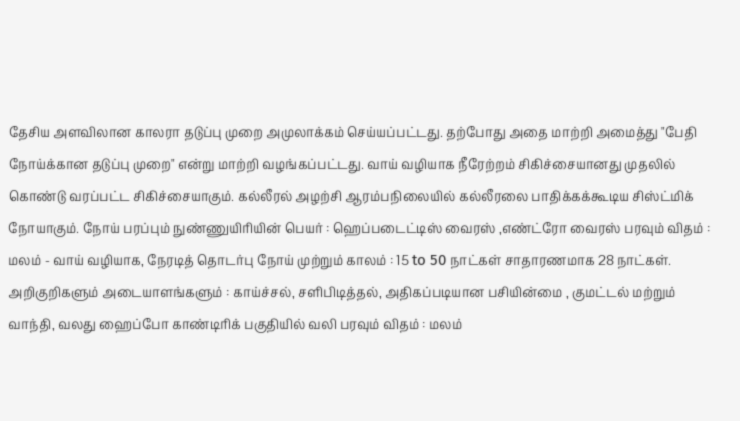தேசிய அளவிலான காலரா தடுப்பு முறை அமுலாக்கம் செய்யப்பட்டது. தற்போது அதை மாற்றி அமைத்து "பேதி நோய்க்கான தடுப்பு முறை" என்று மாற்றி வழங்கப்பட்டது. வாய் வழியாக நீரேற்றம் சிகிச்சையானது முதலில் கொண்டு வரப்பட்ட சிகிச்சையாகும். கல்லீரல் அழற்சி ஆரம்பநிலையில் கல்லீரலை பாதிக்கக்கூடிய சிஸ்ட்மிக் நோயாகும். நோய் பரப்பும் நுண்ணுயிரியின் பெயர் : ஹெப்படைட்டிஸ் வைரஸ் ,எண்ட்ரோ வைரஸ் பரவும் விதம் : மலம் - வாய் வழியாக, நேரடித் தொடர்பு நோய் முற்றும் காலம் : 15 to 50 நாட்கள் சாதாரணமாக 28 நாட்கள். அறிகுறிகளும் அடையாளங்களும் : காய்ச்சல், சளிபிடித்தல், அதிகப்படியான பசியின்மை , குமட்டல் மற்றும் வாந்தி, வலது ஹைப்போ காண்டிரிக் பகுதியில் வலி பரவும் விதம் : மலம்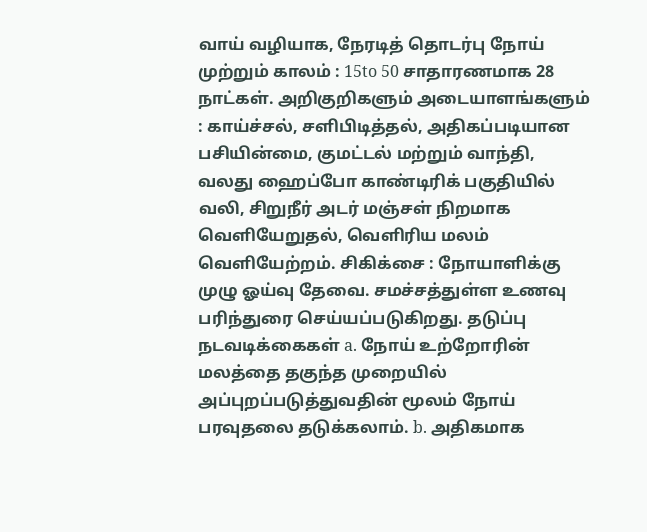வாய் வழியாக, நேரடித் தொடர்பு நோய் முற்றும் காலம் : 15to 50 சாதாரணமாக 28 நாட்கள். அறிகுறிகளும் அடையாளங்களும் : காய்ச்சல், சளிபிடித்தல், அதிகப்படியான பசியின்மை, குமட்டல் மற்றும் வாந்தி, வலது ஹைப்போ காண்டிரிக் பகுதியில் வலி, சிறுநீர் அடர் மஞ்சள் நிறமாக வெளியேறுதல், வெளிரிய மலம் வெளியேற்றம். சிகிக்சை : நோயாளிக்கு முழு ஓய்வு தேவை. சமச்சத்துள்ள உணவு பரிந்துரை செய்யப்படுகிறது. தடுப்பு நடவடிக்கைகள் a. நோய் உற்றோரின் மலத்தை தகுந்த முறையில் அப்புறப்படுத்துவதின் மூலம் நோய் பரவுதலை தடுக்கலாம். b. அதிகமாக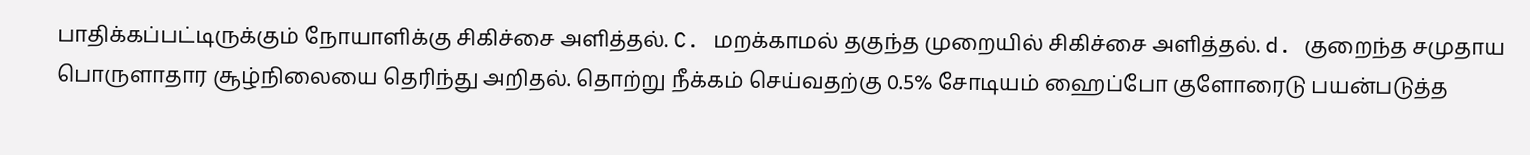பாதிக்கப்பட்டிருக்கும் நோயாளிக்கு சிகிச்சை அளித்தல். C. மறக்காமல் தகுந்த முறையில் சிகிச்சை அளித்தல். d. குறைந்த சமுதாய பொருளாதார சூழ்நிலையை தெரிந்து அறிதல். தொற்று நீக்கம் செய்வதற்கு 0.5% சோடியம் ஹைப்போ குளோரைடு பயன்படுத்த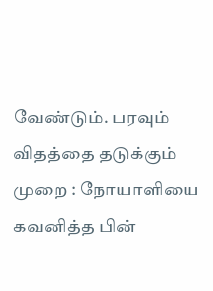வேண்டும். பரவும் விதத்தை தடுக்கும் முறை : நோயாளியை கவனித்த பின்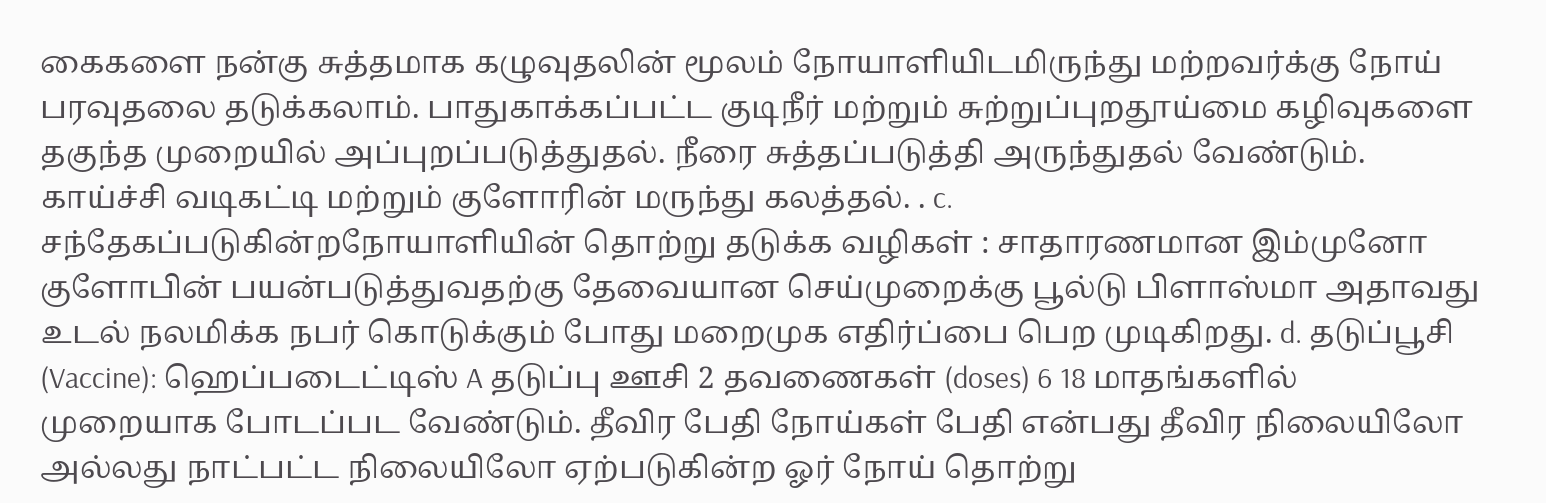கைகளை நன்கு சுத்தமாக கழுவுதலின் மூலம் நோயாளியிடமிருந்து மற்றவர்க்கு நோய் பரவுதலை தடுக்கலாம். பாதுகாக்கப்பட்ட குடிநீர் மற்றும் சுற்றுப்புறதூய்மை கழிவுகளை தகுந்த முறையில் அப்புறப்படுத்துதல். நீரை சுத்தப்படுத்தி அருந்துதல் வேண்டும். காய்ச்சி வடிகட்டி மற்றும் குளோரின் மருந்து கலத்தல். . c. சந்தேகப்படுகின்றநோயாளியின் தொற்று தடுக்க வழிகள் : சாதாரணமான இம்முனோ குளோபின் பயன்படுத்துவதற்கு தேவையான செய்முறைக்கு பூல்டு பிளாஸ்மா அதாவது உடல் நலமிக்க நபர் கொடுக்கும் போது மறைமுக எதிர்ப்பை பெற முடிகிறது. d. தடுப்பூசி (Vaccine): ஹெப்படைட்டிஸ் A தடுப்பு ஊசி 2 தவணைகள் (doses) 6 18 மாதங்களில் முறையாக போடப்பட வேண்டும். தீவிர பேதி நோய்கள் பேதி என்பது தீவிர நிலையிலோ அல்லது நாட்பட்ட நிலையிலோ ஏற்படுகின்ற ஓர் நோய் தொற்று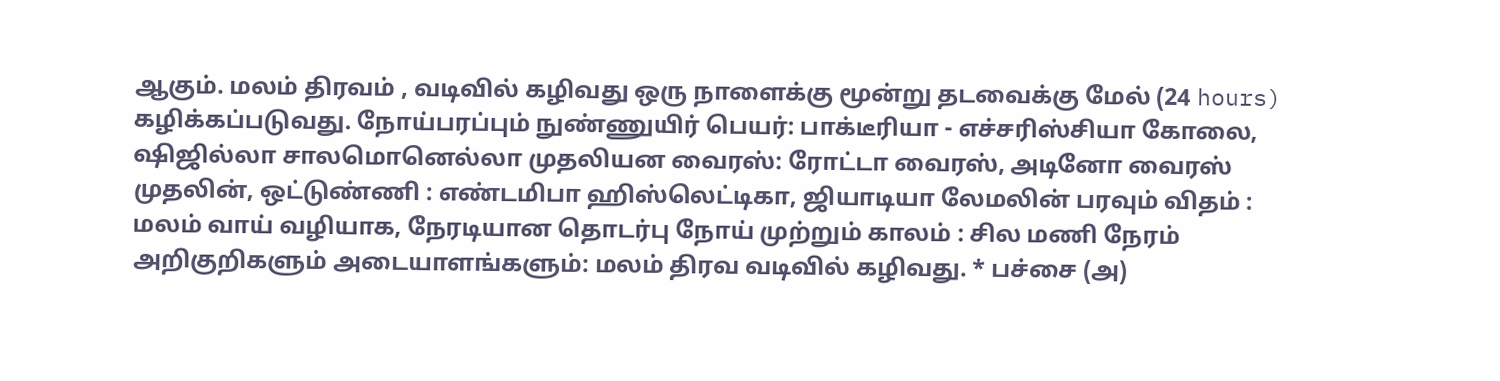ஆகும். மலம் திரவம் , வடிவில் கழிவது ஒரு நாளைக்கு மூன்று தடவைக்கு மேல் (24 hours) கழிக்கப்படுவது. நோய்பரப்பும் நுண்ணுயிர் பெயர்: பாக்டீரியா - எச்சரிஸ்சியா கோலை, ஷிஜில்லா சாலமொனெல்லா முதலியன வைரஸ்: ரோட்டா வைரஸ், அடினோ வைரஸ் முதலின், ஒட்டுண்ணி : எண்டமிபா ஹிஸ்லெட்டிகா, ஜியாடியா லேமலின் பரவும் விதம் : மலம் வாய் வழியாக, நேரடியான தொடர்பு நோய் முற்றும் காலம் : சில மணி நேரம் அறிகுறிகளும் அடையாளங்களும்: மலம் திரவ வடிவில் கழிவது. * பச்சை (அ)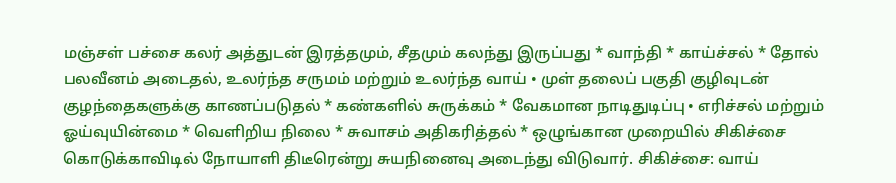மஞ்சள் பச்சை கலர் அத்துடன் இரத்தமும், சீதமும் கலந்து இருப்பது * வாந்தி * காய்ச்சல் * தோல் பலவீனம் அடைதல், உலர்ந்த சருமம் மற்றும் உலர்ந்த வாய் • முள் தலைப் பகுதி குழிவுடன் குழந்தைகளுக்கு காணப்படுதல் * கண்களில் சுருக்கம் * வேகமான நாடிதுடிப்பு • எரிச்சல் மற்றும் ஓய்வுயின்மை * வெளிறிய நிலை * சுவாசம் அதிகரித்தல் * ஒழுங்கான முறையில் சிகிச்சை கொடுக்காவிடில் நோயாளி திடீரென்று சுயநினைவு அடைந்து விடுவார். சிகிச்சை: வாய்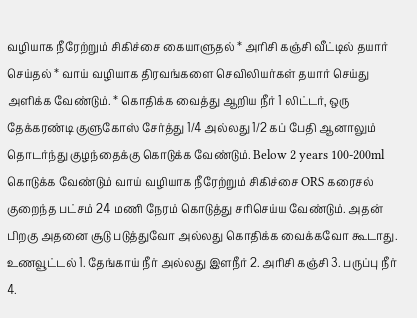வழியாக நீரேற்றும் சிகிச்சை கையாளுதல் * அரிசி கஞ்சி வீட்டில் தயார் செய்தல் * வாய் வழியாக திரவங்களை செவிலியர்கள் தயார் செய்து அளிக்க வேண்டும். * கொதிக்க வைத்து ஆறிய நீர் 1 லிட்டர், ஒரு தேக்கரண்டி குளுகோஸ் சேர்த்து 1/4 அல்லது 1/2 கப் பேதி ஆனாலும் தொடர்ந்து குழந்தைக்கு கொடுக்க வேண்டும். Below 2 years 100-200ml கொடுக்க வேண்டும் வாய் வழியாக நீரேற்றும் சிகிச்சை ORS கரைசல் குறைந்த பட்சம் 24 மணி நேரம் கொடுத்து சரிசெய்ய வேண்டும். அதன் பிறகு அதனை சூடு படுத்துவோ அல்லது கொதிக்க வைக்கவோ கூடாது. உணவூட்டல் 1. தேங்காய் நீர் அல்லது இளநீர் 2. அரிசி கஞ்சி 3. பருப்பு நீர் 4.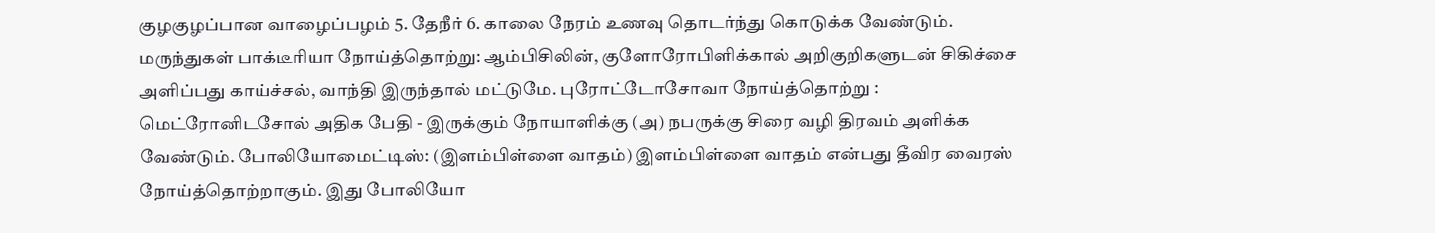குழகுழப்பான வாழைப்பழம் 5. தேநீர் 6. காலை நேரம் உணவு தொடர்ந்து கொடுக்க வேண்டும். மருந்துகள் பாக்டீரியா நோய்த்தொற்று: ஆம்பிசிலின், குளோரோபிளிக்கால் அறிகுறிகளுடன் சிகிச்சை அளிப்பது காய்ச்சல், வாந்தி இருந்தால் மட்டுமே. புரோட்டோசோவா நோய்த்தொற்று : மெட்ரோனிடசோல் அதிக பேதி - இருக்கும் நோயாளிக்கு (அ) நபருக்கு சிரை வழி திரவம் அளிக்க வேண்டும். போலியோமைட்டிஸ்: (இளம்பிள்ளை வாதம்) இளம்பிள்ளை வாதம் என்பது தீவிர வைரஸ் நோய்த்தொற்றாகும். இது போலியோ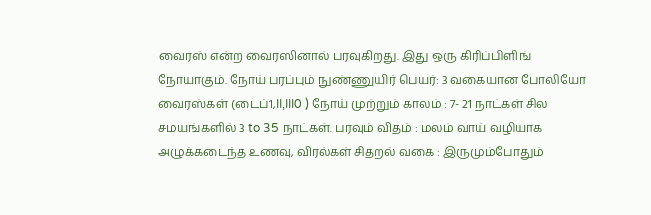வைரஸ் என்ற வைரஸினால் பரவுகிறது. இது ஒரு கிரிப்பிளிங் நோயாகும். நோய் பரப்பும் நுண்ணுயிர் பெயர்: 3 வகையான போலியோ வைரஸ்கள் (டைப்1,II,III0 ) நோய் முற்றும் காலம் : 7- 21 நாட்கள் சில சமயங்களில் 3 to 35 நாட்கள். பரவும் விதம் : மலம் வாய் வழியாக அழுக்கடைந்த உணவு, விரல்கள் சிதறல் வகை : இருமும்போதும்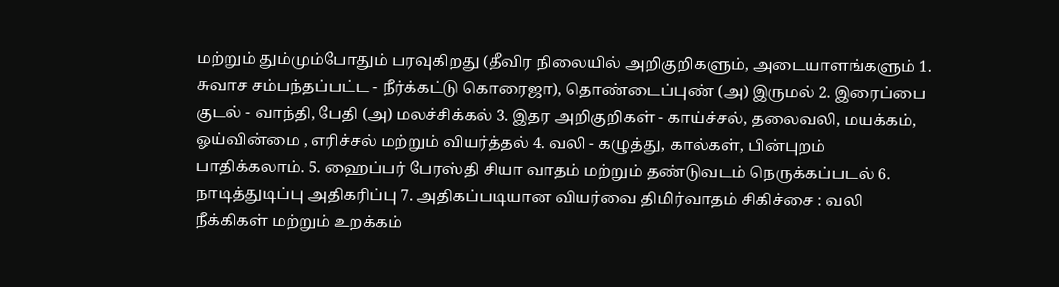மற்றும் தும்மும்போதும் பரவுகிறது (தீவிர நிலையில் அறிகுறிகளும், அடையாளங்களும் 1. சுவாச சம்பந்தப்பட்ட - நீர்க்கட்டு கொரைஜா), தொண்டைப்புண் (அ) இருமல் 2. இரைப்பை குடல் - வாந்தி, பேதி (அ) மலச்சிக்கல் 3. இதர அறிகுறிகள் - காய்ச்சல், தலைவலி, மயக்கம், ஓய்வின்மை , எரிச்சல் மற்றும் வியர்த்தல் 4. வலி - கழுத்து, கால்கள், பின்புறம் பாதிக்கலாம். 5. ஹைப்பர் பேரஸ்தி சியா வாதம் மற்றும் தண்டுவடம் நெருக்கப்படல் 6. நாடித்துடிப்பு அதிகரிப்பு 7. அதிகப்படியான வியர்வை திமிர்வாதம் சிகிச்சை : வலி நீக்கிகள் மற்றும் உறக்கம்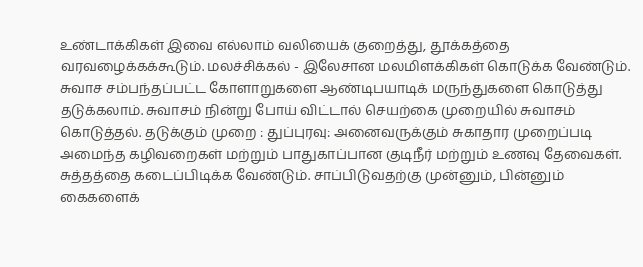உண்டாக்கிகள் இவை எல்லாம் வலியைக் குறைத்து, தூக்கத்தை வரவழைக்கக்கூடும். மலச்சிக்கல் - இலேசான மலமிளக்கிகள் கொடுக்க வேண்டும். சுவாச சம்பந்தப்பட்ட கோளாறுகளை ஆண்டிபயாடிக் மருந்துகளை கொடுத்து தடுக்கலாம். சுவாசம் நின்று போய் விட்டால் செயற்கை முறையில் சுவாசம் கொடுத்தல். தடுக்கும் முறை : துப்புரவு: அனைவருக்கும் சுகாதார முறைப்படி அமைந்த கழிவறைகள் மற்றும் பாதுகாப்பான குடிநீர் மற்றும் உணவு தேவைகள். சுத்தத்தை கடைப்பிடிக்க வேண்டும். சாப்பிடுவதற்கு முன்னும், பின்னும் கைகளைக்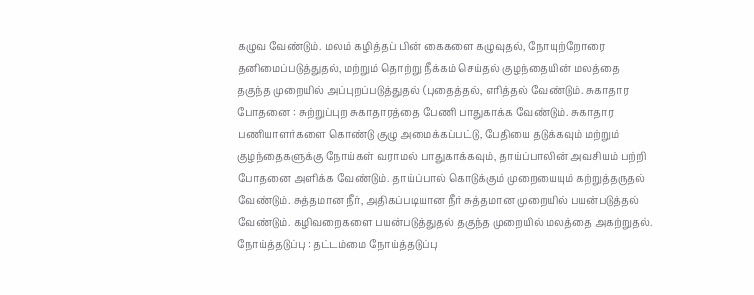கழுவ வேண்டும். மலம் கழித்தப் பின் கைகளை கழுவுதல், நோயுற்றோரை தனிமைப்படுத்துதல், மற்றும் தொற்று நீக்கம் செய்தல் குழந்தையின் மலத்தை தகுந்த முறையில் அப்புறப்படுத்துதல் (புதைத்தல், எரித்தல் வேண்டும். சுகாதார போதனை : சுற்றுப்புற சுகாதாரத்தை பேணி பாதுகாக்க வேண்டும். சுகாதார பணியாளர்களை கொண்டு குழு அமைக்கப்பட்டு, பேதியை தடுக்கவும் மற்றும் குழந்தைகளுக்கு நோய்கள் வராமல் பாதுகாக்கவும், தாய்ப்பாலின் அவசியம் பற்றி போதனை அளிக்க வேண்டும். தாய்ப்பால் கொடுக்கும் முறையையும் கற்றுத்தருதல் வேண்டும். சுத்தமான நீர், அதிகப்படியான நீர் சுத்தமான முறையில் பயன்படுத்தல் வேண்டும். கழிவறைகளை பயன்படுத்துதல் தகுந்த முறையில் மலத்தை அகற்றுதல். நோய்த்தடுப்பு : தட்டம்மை நோய்த்தடுப்பு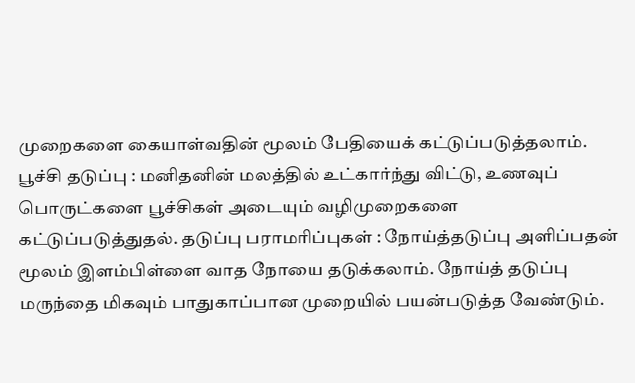முறைகளை கையாள்வதின் மூலம் பேதியைக் கட்டுப்படுத்தலாம். பூச்சி தடுப்பு : மனிதனின் மலத்தில் உட்கார்ந்து விட்டு, உணவுப் பொருட்களை பூச்சிகள் அடையும் வழிமுறைகளை கட்டுப்படுத்துதல். தடுப்பு பராமரிப்புகள் : நோய்த்தடுப்பு அளிப்பதன் மூலம் இளம்பிள்ளை வாத நோயை தடுக்கலாம். நோய்த் தடுப்பு மருந்தை மிகவும் பாதுகாப்பான முறையில் பயன்படுத்த வேண்டும்.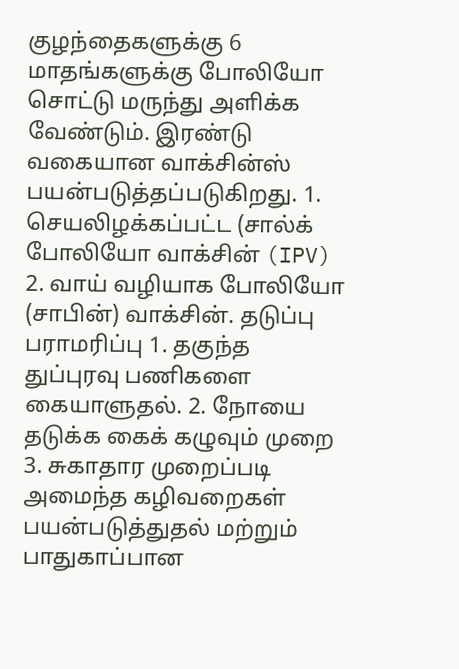குழந்தைகளுக்கு 6 மாதங்களுக்கு போலியோ சொட்டு மருந்து அளிக்க வேண்டும். இரண்டு வகையான வாக்சின்ஸ் பயன்படுத்தப்படுகிறது. 1. செயலிழக்கப்பட்ட (சால்க் போலியோ வாக்சின் (IPV) 2. வாய் வழியாக போலியோ (சாபின்) வாக்சின். தடுப்பு பராமரிப்பு 1. தகுந்த துப்புரவு பணிகளை கையாளுதல். 2. நோயை தடுக்க கைக் கழுவும் முறை 3. சுகாதார முறைப்படி அமைந்த கழிவறைகள் பயன்படுத்துதல் மற்றும் பாதுகாப்பான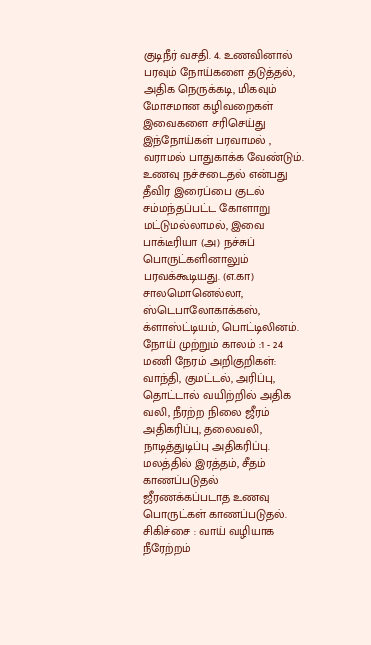குடிநீர் வசதி. 4. உணவினால் பரவும் நோய்களை தடுத்தல், அதிக நெருக்கடி, மிகவும் மோசமான கழிவறைகள் இவைகளை சரிசெய்து இந்நோய்கள் பரவாமல் , வராமல் பாதுகாக்க வேண்டும். உணவு நச்சடைதல் என்பது தீவிர இரைப்பை குடல் சம்மந்தப்பட்ட கோளாறு மட்டுமல்லாமல், இவை பாக்டீரியா (அ) நச்சுப் பொருட்களினாலும் பரவக்கூடியது. (எ.கா) சாலமொனெல்லா, ஸ்டெபாலோகாக்கஸ், க்ளாஸ்ட்டியம், பொட்டிலினம். நோய் முற்றும் காலம் :1 - 24 மணி நேரம் அறிகுறிகள்: வாந்தி, குமட்டல், அரிப்பு, தொட்டால் வயிற்றில் அதிக வலி, நீரற்ற நிலை ஜீரம் அதிகரிப்பு, தலைவலி, நாடித்துடிப்பு அதிகரிப்பு. மலத்தில் இரத்தம், சீதம் காணப்படுதல் ஜீரணக்கப்படாத உணவு பொருட்கள் காணப்படுதல். சிகிச்சை : வாய் வழியாக நீரேற்றம்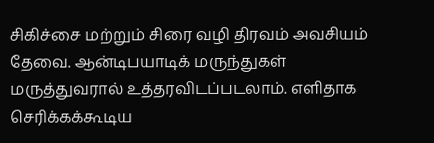சிகிச்சை மற்றும் சிரை வழி திரவம் அவசியம் தேவை. ஆன்டிபயாடிக் மருந்துகள் மருத்துவரால் உத்தரவிடப்படலாம். எளிதாக செரிக்கக்கூடிய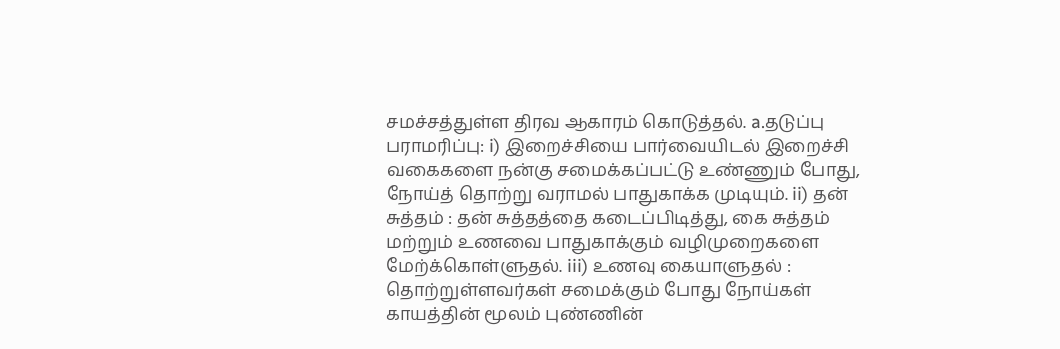சமச்சத்துள்ள திரவ ஆகாரம் கொடுத்தல். a.தடுப்பு பராமரிப்பு: i) இறைச்சியை பார்வையிடல் இறைச்சி வகைகளை நன்கு சமைக்கப்பட்டு உண்ணும் போது, நோய்த் தொற்று வராமல் பாதுகாக்க முடியும். ii) தன் சுத்தம் : தன் சுத்தத்தை கடைப்பிடித்து, கை சுத்தம் மற்றும் உணவை பாதுகாக்கும் வழிமுறைகளை மேற்க்கொள்ளுதல். iii) உணவு கையாளுதல் : தொற்றுள்ளவர்கள் சமைக்கும் போது நோய்கள் காயத்தின் மூலம் புண்ணின்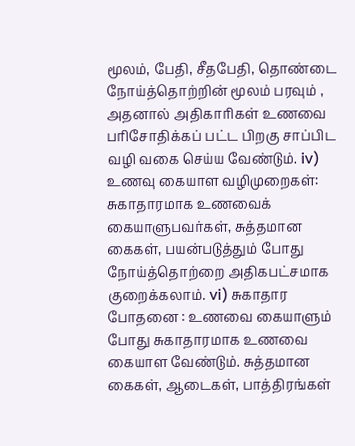மூலம், பேதி, சீதபேதி, தொண்டை நோய்த்தொற்றின் மூலம் பரவும் , அதனால் அதிகாரிகள் உணவை பரிசோதிக்கப் பட்ட பிறகு சாப்பிட வழி வகை செய்ய வேண்டும். iv) உணவு கையாள வழிமுறைகள்: சுகாதாரமாக உணவைக் கையாளுபவர்கள், சுத்தமான கைகள், பயன்படுத்தும் போது நோய்த்தொற்றை அதிகபட்சமாக குறைக்கலாம். vi) சுகாதார போதனை : உணவை கையாளும் போது சுகாதாரமாக உணவை கையாள வேண்டும். சுத்தமான கைகள், ஆடைகள், பாத்திரங்கள்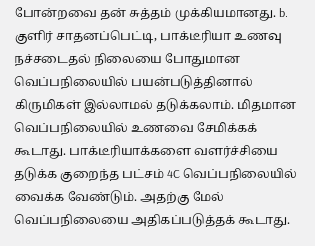போன்றவை தன் சுத்தம் முக்கியமானது. b. குளிர் சாதனப்பெட்டி, பாக்டீரியா உணவு நச்சடைதல் நிலையை போதுமான வெப்பநிலையில் பயன்படுத்தினால் கிருமிகள் இல்லாமல் தடுக்கலாம். மிதமான வெப்பநிலையில் உணவை சேமிக்கக் கூடாது. பாக்டீரியாக்களை வளர்ச்சியை தடுக்க குறைந்த பட்சம் 4C வெப்பநிலையில் வைக்க வேண்டும். அதற்கு மேல் வெப்பநிலையை அதிகப்படுத்தக் கூடாது.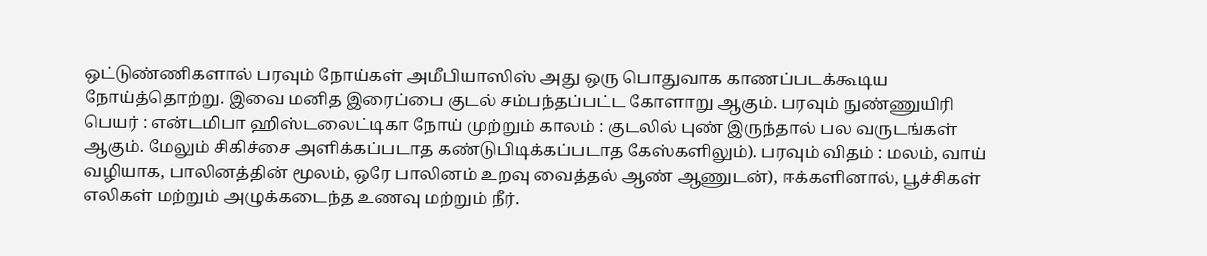ஒட்டுண்ணிகளால் பரவும் நோய்கள் அமீபியாஸிஸ் அது ஒரு பொதுவாக காணப்படக்கூடிய நோய்த்தொற்று. இவை மனித இரைப்பை குடல் சம்பந்தப்பட்ட கோளாறு ஆகும். பரவும் நுண்ணுயிரி பெயர் : என்டமிபா ஹிஸ்டலைட்டிகா நோய் முற்றும் காலம் : குடலில் புண் இருந்தால் பல வருடங்கள் ஆகும். மேலும் சிகிச்சை அளிக்கப்படாத கண்டுபிடிக்கப்படாத கேஸ்களிலும்). பரவும் விதம் : மலம், வாய் வழியாக, பாலினத்தின் மூலம், ஒரே பாலினம் உறவு வைத்தல் ஆண் ஆணுடன்), ஈக்களினால், பூச்சிகள் எலிகள் மற்றும் அழுக்கடைந்த உணவு மற்றும் நீர்.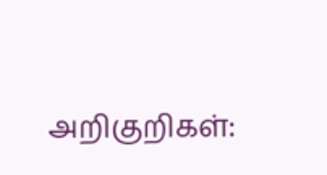அறிகுறிகள்: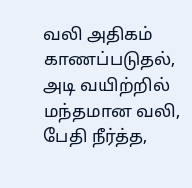வலி அதிகம் காணப்படுதல், அடி வயிற்றில் மந்தமான வலி, பேதி நீர்த்த,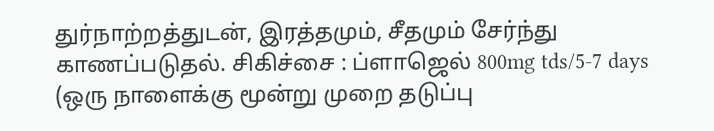துர்நாற்றத்துடன், இரத்தமும், சீதமும் சேர்ந்து காணப்படுதல். சிகிச்சை : ப்ளாஜெல் 800mg tds/5-7 days (ஒரு நாளைக்கு மூன்று முறை தடுப்பு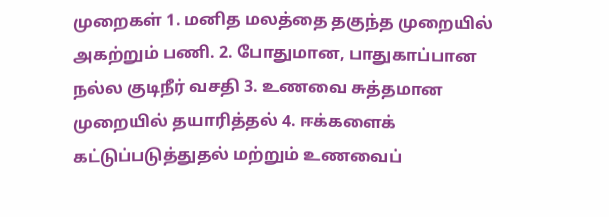முறைகள் 1. மனித மலத்தை தகுந்த முறையில் அகற்றும் பணி. 2. போதுமான, பாதுகாப்பான நல்ல குடிநீர் வசதி 3. உணவை சுத்தமான முறையில் தயாரித்தல் 4. ஈக்களைக் கட்டுப்படுத்துதல் மற்றும் உணவைப்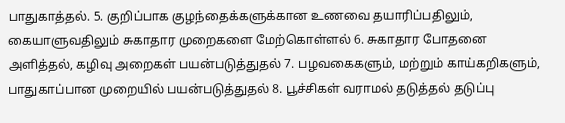பாதுகாத்தல். 5. குறிப்பாக குழந்தைக்களுக்கான உணவை தயாரிப்பதிலும், கையாளுவதிலும் சுகாதார முறைகளை மேற்கொள்ளல் 6. சுகாதார போதனை அளித்தல், கழிவு அறைகள் பயன்படுத்துதல் 7. பழவகைகளும், மற்றும் காய்கறிகளும், பாதுகாப்பான முறையில் பயன்படுத்துதல் 8. பூச்சிகள் வராமல் தடுத்தல் தடுப்பு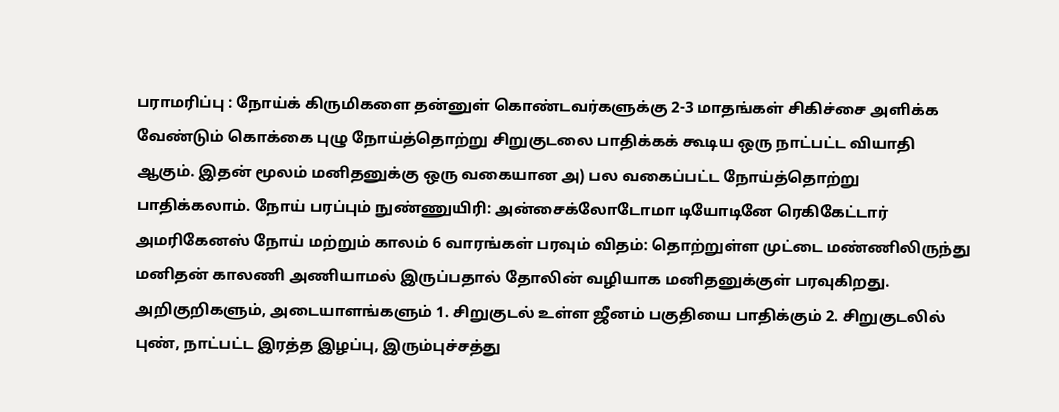பராமரிப்பு : நோய்க் கிருமிகளை தன்னுள் கொண்டவர்களுக்கு 2-3 மாதங்கள் சிகிச்சை அளிக்க வேண்டும் கொக்கை புழு நோய்த்தொற்று சிறுகுடலை பாதிக்கக் கூடிய ஒரு நாட்பட்ட வியாதி ஆகும். இதன் மூலம் மனிதனுக்கு ஒரு வகையான அ) பல வகைப்பட்ட நோய்த்தொற்று பாதிக்கலாம். நோய் பரப்பும் நுண்ணுயிரி: அன்சைக்லோடோமா டியோடினே ரெகிகேட்டார் அமரிகேனஸ் நோய் மற்றும் காலம் 6 வாரங்கள் பரவும் விதம்: தொற்றுள்ள முட்டை மண்ணிலிருந்து மனிதன் காலணி அணியாமல் இருப்பதால் தோலின் வழியாக மனிதனுக்குள் பரவுகிறது. அறிகுறிகளும், அடையாளங்களும் 1. சிறுகுடல் உள்ள ஜீனம் பகுதியை பாதிக்கும் 2. சிறுகுடலில் புண், நாட்பட்ட இரத்த இழப்பு, இரும்புச்சத்து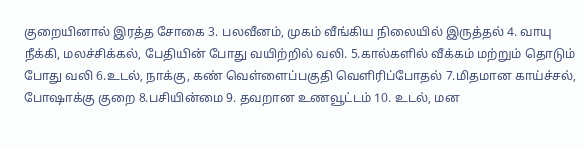குறையினால் இரத்த சோகை 3. பலவீனம், முகம் வீங்கிய நிலையில் இருத்தல் 4. வாயு நீக்கி, மலச்சிக்கல், பேதியின் போது வயிற்றில் வலி. 5.கால்களில் வீக்கம் மற்றும் தொடும் போது வலி 6.உடல், நாக்கு, கண் வெள்ளைப்பகுதி வெளிரிப்போதல் 7.மிதமான காய்ச்சல், போஷாக்கு குறை 8.பசியின்மை 9. தவறான உணவூட்டம் 10. உடல், மன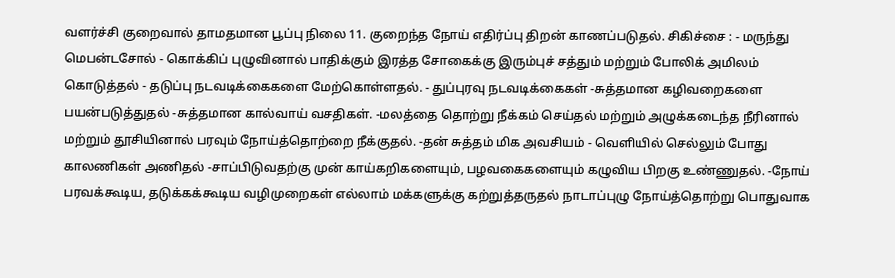வளர்ச்சி குறைவால் தாமதமான பூப்பு நிலை 11. குறைந்த நோய் எதிர்ப்பு திறன் காணப்படுதல். சிகிச்சை : - மருந்து மெபன்டசோல் - கொக்கிப் புழுவினால் பாதிக்கும் இரத்த சோகைக்கு இரும்புச் சத்தும் மற்றும் போலிக் அமிலம் கொடுத்தல் - தடுப்பு நடவடிக்கைகளை மேற்கொள்ளதல். - துப்புரவு நடவடிக்கைகள் -சுத்தமான கழிவறைகளை பயன்படுத்துதல் -சுத்தமான கால்வாய் வசதிகள். -மலத்தை தொற்று நீக்கம் செய்தல் மற்றும் அழுக்கடைந்த நீரினால் மற்றும் தூசியினால் பரவும் நோய்த்தொற்றை நீக்குதல். -தன் சுத்தம் மிக அவசியம் - வெளியில் செல்லும் போது காலணிகள் அணிதல் -சாப்பிடுவதற்கு முன் காய்கறிகளையும், பழவகைகளையும் கழுவிய பிறகு உண்ணுதல். -நோய் பரவக்கூடிய, தடுக்கக்கூடிய வழிமுறைகள் எல்லாம் மக்களுக்கு கற்றுத்தருதல் நாடாப்புழு நோய்த்தொற்று பொதுவாக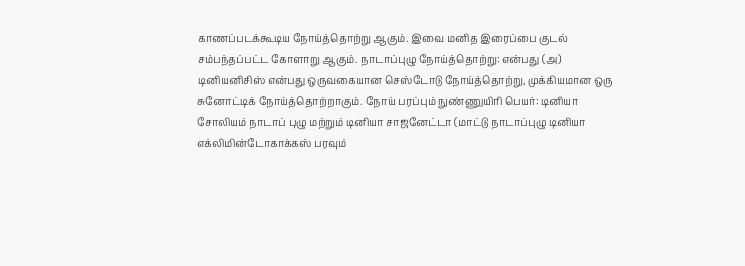காணப்படக்கூடிய நோய்த்தொற்று ஆகும். இவை மனித இரைப்பை குடல் சம்பந்தப்பட்ட கோளாறு ஆகும். நாடாப்புழு நோய்த்தொற்று: என்பது (அ) டினியனிசிஸ் என்பது ஒருவகையான செஸ்டோடு நோய்த்தொற்று, முக்கியமான ஒரு சுனோட்டிக் நோய்த்தொற்றாகும். நோய் பரப்பும் நுண்ணுயிரி பெயர்: டினியா சோலியம் நாடாப் புழு மற்றும் டினியா சாஜனேட்டா (மாட்டு நாடாப்புழு டினியா எக்லிமின்டோகாக்கஸ் பரவும்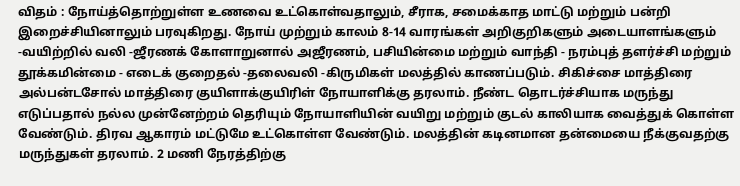விதம் : நோய்த்தொற்றுள்ள உணவை உட்கொள்வதாலும், சீராக, சமைக்காத மாட்டு மற்றும் பன்றி இறைச்சியினாலும் பரவுகிறது. நோய் முற்றும் காலம் 8-14 வாரங்கள் அறிகுறிகளும் அடையாளங்களும் -வயிற்றில் வலி -ஜீரணக் கோளாறுனால் அஜீரணம், பசியின்மை மற்றும் வாந்தி - நரம்புத் தளர்ச்சி மற்றும் தூக்கமின்மை - எடைக் குறைதல் -தலைவலி -கிருமிகள் மலத்தில் காணப்படும். சிகிச்சை மாத்திரை அல்பன்டசோல் மாத்திரை குயிளாக்குயிரிள் நோயாளிக்கு தரலாம். நீண்ட தொடர்ச்சியாக மருந்து எடுப்பதால் நல்ல முன்னேற்றம் தெரியும் நோயாளியின் வயிறு மற்றும் குடல் காலியாக வைத்துக் கொள்ள வேண்டும். திரவ ஆகாரம் மட்டுமே உட்கொள்ள வேண்டும். மலத்தின் கடினமான தன்மையை நீக்குவதற்கு மருந்துகள் தரலாம். 2 மணி நேரத்திற்கு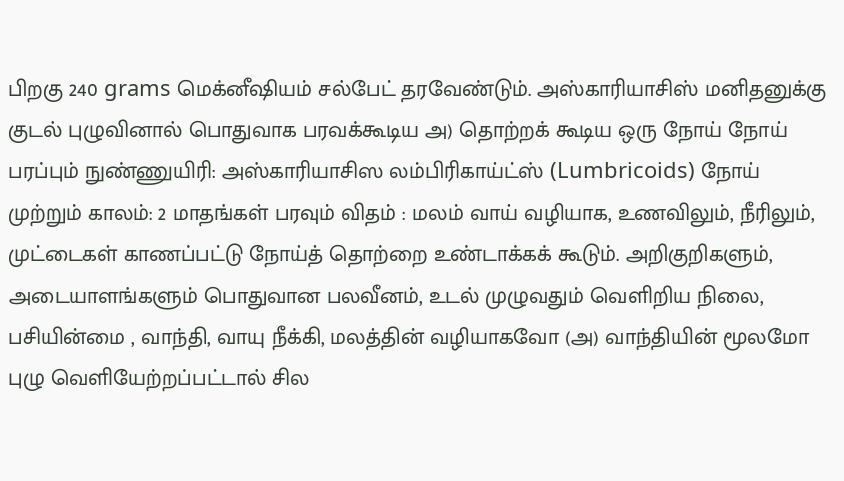பிறகு 240 grams மெக்னீஷியம் சல்பேட் தரவேண்டும். அஸ்காரியாசிஸ் மனிதனுக்கு குடல் புழுவினால் பொதுவாக பரவக்கூடிய அ) தொற்றக் கூடிய ஒரு நோய் நோய் பரப்பும் நுண்ணுயிரி: அஸ்காரியாசிஸ லம்பிரிகாய்ட்ஸ் (Lumbricoids) நோய் முற்றும் காலம்: 2 மாதங்கள் பரவும் விதம் : மலம் வாய் வழியாக, உணவிலும், நீரிலும், முட்டைகள் காணப்பட்டு நோய்த் தொற்றை உண்டாக்கக் கூடும். அறிகுறிகளும், அடையாளங்களும் பொதுவான பலவீனம், உடல் முழுவதும் வெளிறிய நிலை, பசியின்மை , வாந்தி, வாயு நீக்கி, மலத்தின் வழியாகவோ (அ) வாந்தியின் மூலமோ புழு வெளியேற்றப்பட்டால் சில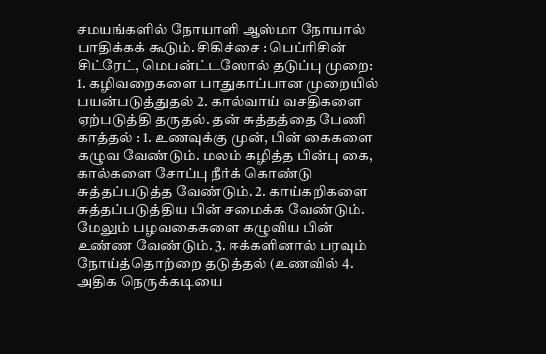சமயங்களில் நோயாளி ஆஸ்மா நோயால் பாதிக்கக் கூடும். சிகிச்சை : பெப்ரிசின் சிட்ரேட், மெபன்ட்டஸோல் தடுப்பு முறை: 1. கழிவறைகளை பாதுகாப்பான முறையில் பயன்படுத்துதல் 2. கால்வாய் வசதிகளை ஏற்படுத்தி தருதல். தன் சுத்தத்தை பேணி காத்தல் : 1. உணவுக்கு முன், பின் கைகளை கழுவ வேண்டும். மலம் கழித்த பின்பு கை, கால்களை சோப்பு நீர்க் கொண்டு சுத்தப்படுத்த வேண்டும். 2. காய்கறிகளை சுத்தப்படுத்திய பின் சமைக்க வேண்டும். மேலும் பழவகைகளை கழுவிய பின் உண்ண வேண்டும். 3. ஈக்களினால் பரவும் நோய்த்தொற்றை தடுத்தல் (உணவில் 4. அதிக நெருக்கடியை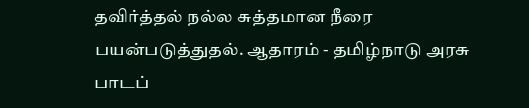தவிர்த்தல் நல்ல சுத்தமான நீரை பயன்படுத்துதல். ஆதாரம் - தமிழ்நாடு அரசு பாடப்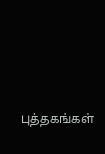புத்தகங்கள்